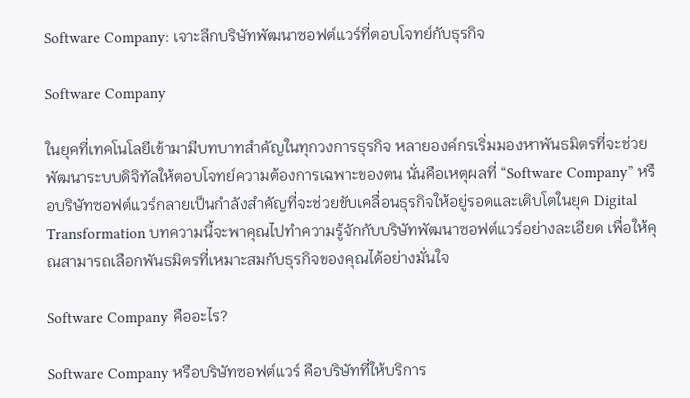Software Company: เจาะลึกบริษัทพัฒนาซอฟต์แวร์ที่ตอบโจทย์กับธุรกิจ

Software Company

ในยุคที่เทคโนโลยีเข้ามามีบทบาทสำคัญในทุกวงการธุรกิจ หลายองค์กรเริ่มมองหาพันธมิตรที่จะช่วยพัฒนาระบบดิจิทัลให้ตอบโจทย์ความต้องการเฉพาะของตน นั่นคือเหตุผลที่ “Software Company” หรือบริษัทซอฟต์แวร์กลายเป็นกำลังสำคัญที่จะช่วยขับเคลื่อนธุรกิจให้อยู่รอดและเติบโตในยุค Digital Transformation บทความนี้จะพาคุณไปทำความรู้จักกับบริษัทพัฒนาซอฟต์แวร์อย่างละเอียด เพื่อให้คุณสามารถเลือกพันธมิตรที่เหมาะสมกับธุรกิจของคุณได้อย่างมั่นใจ

Software Company คืออะไร?

Software Company หรือบริษัทซอฟต์แวร์ คือบริษัทที่ให้บริการ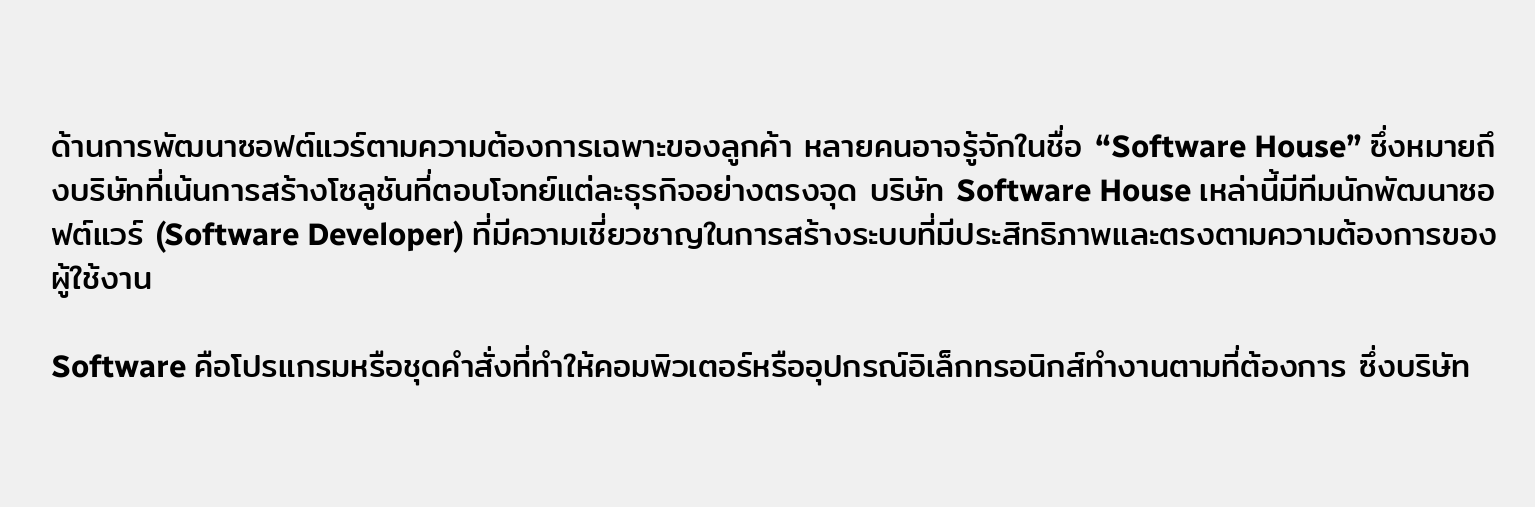ด้านการพัฒนาซอฟต์แวร์ตามความต้องการเฉพาะของลูกค้า หลายคนอาจรู้จักในชื่อ “Software House” ซึ่งหมายถึงบริษัทที่เน้นการสร้างโซลูชันที่ตอบโจทย์แต่ละธุรกิจอย่างตรงจุด บริษัท Software House เหล่านี้มีทีมนักพัฒนาซอฟต์แวร์ (Software Developer) ที่มีความเชี่ยวชาญในการสร้างระบบที่มีประสิทธิภาพและตรงตามความต้องการของผู้ใช้งาน

Software คือโปรแกรมหรือชุดคำสั่งที่ทำให้คอมพิวเตอร์หรืออุปกรณ์อิเล็กทรอนิกส์ทำงานตามที่ต้องการ ซึ่งบริษัท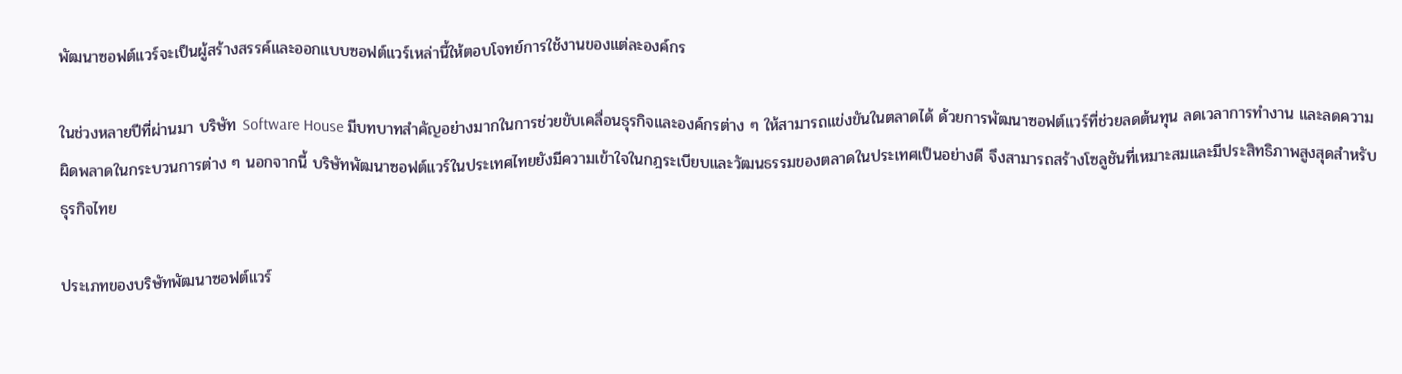พัฒนาซอฟต์แวร์จะเป็นผู้สร้างสรรค์และออกแบบซอฟต์แวร์เหล่านี้ให้ตอบโจทย์การใช้งานของแต่ละองค์กร

ในช่วงหลายปีที่ผ่านมา บริษัท Software House มีบทบาทสำคัญอย่างมากในการช่วยขับเคลื่อนธุรกิจและองค์กรต่าง ๆ ให้สามารถแข่งขันในตลาดได้ ด้วยการพัฒนาซอฟต์แวร์ที่ช่วยลดต้นทุน ลดเวลาการทำงาน และลดความผิดพลาดในกระบวนการต่าง ๆ นอกจากนี้ บริษัทพัฒนาซอฟต์แวร์ในประเทศไทยยังมีความเข้าใจในกฎระเบียบและวัฒนธรรมของตลาดในประเทศเป็นอย่างดี จึงสามารถสร้างโซลูชันที่เหมาะสมและมีประสิทธิภาพสูงสุดสำหรับธุรกิจไทย

ประเภทของบริษัทพัฒนาซอฟต์แวร์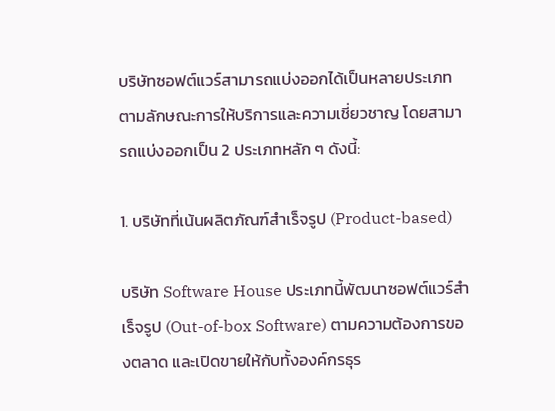บริษัทซอฟต์แวร์สามารถแบ่งออกได้เป็นหลายประเภทตามลักษณะการให้บริการและความเชี่ยวชาญ โดยสามารถแบ่งออกเป็น 2 ประเภทหลัก ๆ ดังนี้:

1. บริษัทที่เน้นผลิตภัณฑ์สำเร็จรูป (Product-based)

บริษัท Software House ประเภทนี้พัฒนาซอฟต์แวร์สำเร็จรูป (Out-of-box Software) ตามความต้องการของตลาด และเปิดขายให้กับทั้งองค์กรธุร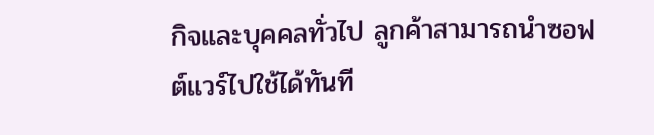กิจและบุคคลทั่วไป ลูกค้าสามารถนำซอฟต์แวร์ไปใช้ได้ทันที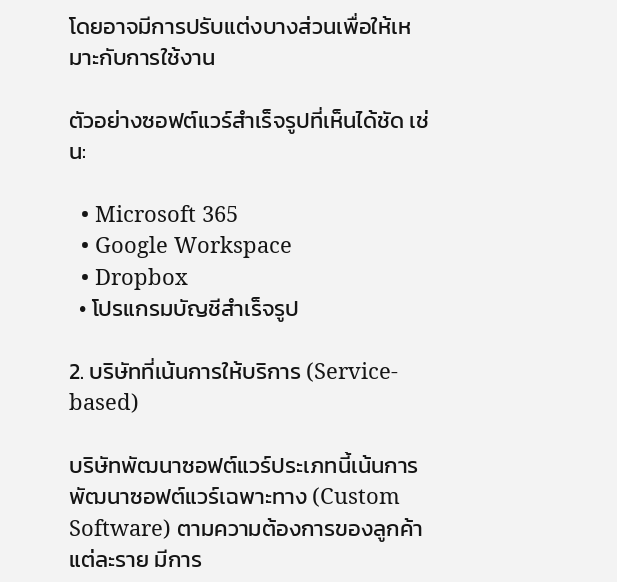โดยอาจมีการปรับแต่งบางส่วนเพื่อให้เหมาะกับการใช้งาน

ตัวอย่างซอฟต์แวร์สำเร็จรูปที่เห็นได้ชัด เช่น:

  • Microsoft 365
  • Google Workspace
  • Dropbox
  • โปรแกรมบัญชีสำเร็จรูป

2. บริษัทที่เน้นการให้บริการ (Service-based)

บริษัทพัฒนาซอฟต์แวร์ประเภทนี้เน้นการพัฒนาซอฟต์แวร์เฉพาะทาง (Custom Software) ตามความต้องการของลูกค้าแต่ละราย มีการ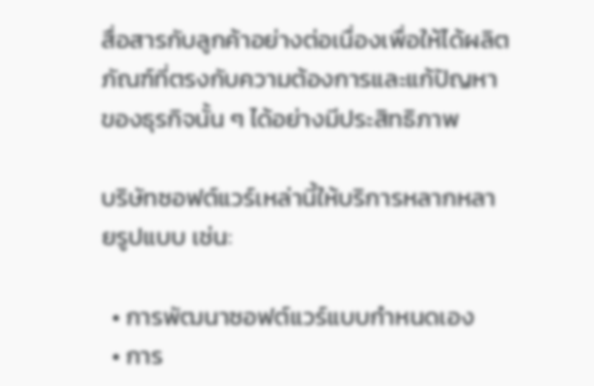สื่อสารกับลูกค้าอย่างต่อเนื่องเพื่อให้ได้ผลิตภัณฑ์ที่ตรงกับความต้องการและแก้ปัญหาของธุรกิจนั้น ๆ ได้อย่างมีประสิทธิภาพ

บริษัทซอฟต์แวร์เหล่านี้ให้บริการหลากหลายรูปแบบ เช่น:

  • การพัฒนาซอฟต์แวร์แบบกำหนดเอง
  • การ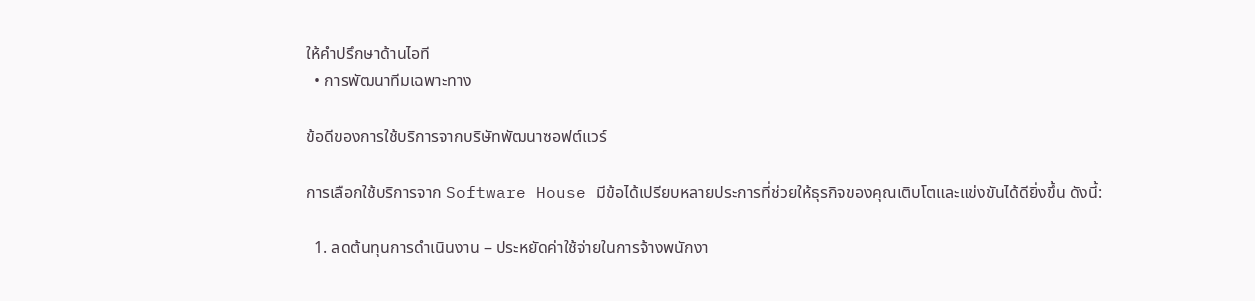ให้คำปรึกษาด้านไอที
  • การพัฒนาทีมเฉพาะทาง

ข้อดีของการใช้บริการจากบริษัทพัฒนาซอฟต์แวร์

การเลือกใช้บริการจาก Software House มีข้อได้เปรียบหลายประการที่ช่วยให้ธุรกิจของคุณเติบโตและแข่งขันได้ดียิ่งขึ้น ดังนี้:

  1. ลดต้นทุนการดำเนินงาน – ประหยัดค่าใช้จ่ายในการจ้างพนักงา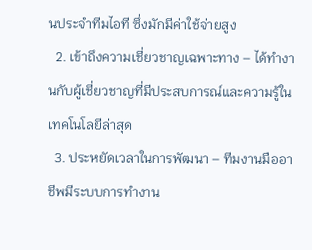นประจำทีมไอที ซึ่งมักมีค่าใช้จ่ายสูง
  2. เข้าถึงความเชี่ยวชาญเฉพาะทาง – ได้ทำงานกับผู้เชี่ยวชาญที่มีประสบการณ์และความรู้ในเทคโนโลยีล่าสุด
  3. ประหยัดเวลาในการพัฒนา – ทีมงานมืออาชีพมีระบบการทำงาน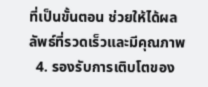ที่เป็นขั้นตอน ช่วยให้ได้ผลลัพธ์ที่รวดเร็วและมีคุณภาพ
  4. รองรับการเติบโตของ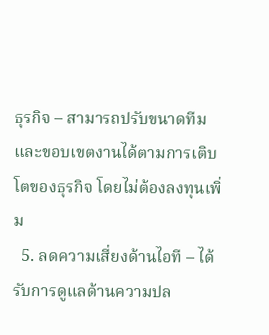ธุรกิจ – สามารถปรับขนาดทีมและขอบเขตงานได้ตามการเติบโตของธุรกิจ โดยไม่ต้องลงทุนเพิ่ม
  5. ลดความเสี่ยงด้านไอที – ได้รับการดูแลด้านความปล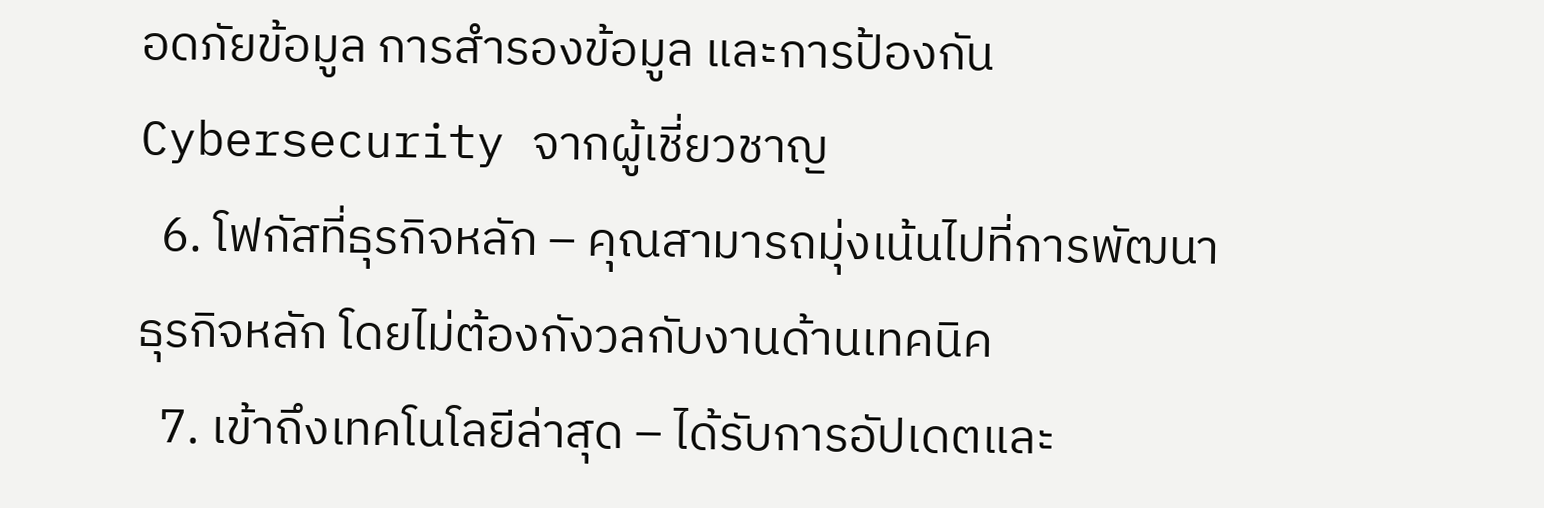อดภัยข้อมูล การสำรองข้อมูล และการป้องกัน Cybersecurity จากผู้เชี่ยวชาญ
  6. โฟกัสที่ธุรกิจหลัก – คุณสามารถมุ่งเน้นไปที่การพัฒนาธุรกิจหลัก โดยไม่ต้องกังวลกับงานด้านเทคนิค
  7. เข้าถึงเทคโนโลยีล่าสุด – ได้รับการอัปเดตและ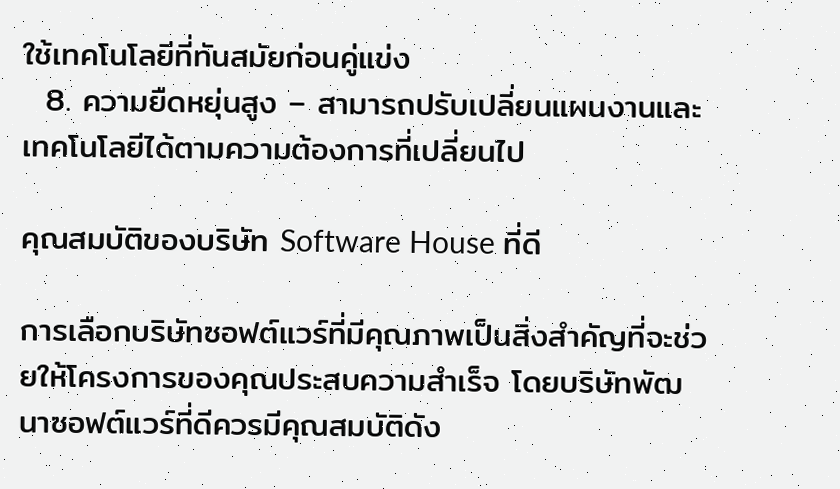ใช้เทคโนโลยีที่ทันสมัยก่อนคู่แข่ง
  8. ความยืดหยุ่นสูง – สามารถปรับเปลี่ยนแผนงานและเทคโนโลยีได้ตามความต้องการที่เปลี่ยนไป

คุณสมบัติของบริษัท Software House ที่ดี

การเลือกบริษัทซอฟต์แวร์ที่มีคุณภาพเป็นสิ่งสำคัญที่จะช่วยให้โครงการของคุณประสบความสำเร็จ โดยบริษัทพัฒนาซอฟต์แวร์ที่ดีควรมีคุณสมบัติดัง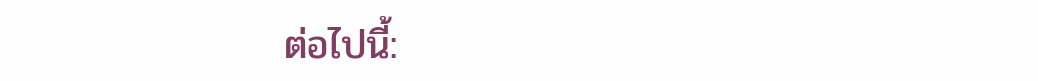ต่อไปนี้: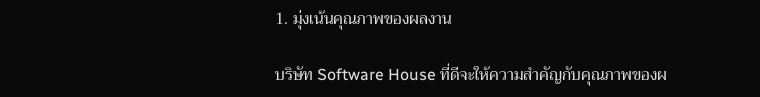1. มุ่งเน้นคุณภาพของผลงาน

บริษัท Software House ที่ดีจะให้ความสำคัญกับคุณภาพของผ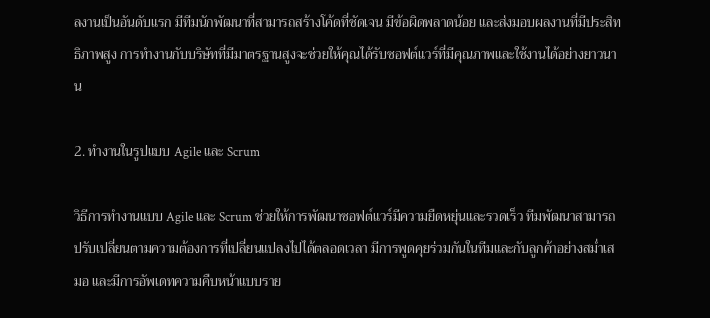ลงานเป็นอันดับแรก มีทีมนักพัฒนาที่สามารถสร้างโค้ดที่ชัดเจน มีข้อผิดพลาดน้อย และส่งมอบผลงานที่มีประสิทธิภาพสูง การทำงานกับบริษัทที่มีมาตรฐานสูงจะช่วยให้คุณได้รับซอฟต์แวร์ที่มีคุณภาพและใช้งานได้อย่างยาวนาน

2. ทำงานในรูปแบบ Agile และ Scrum

วิธีการทำงานแบบ Agile และ Scrum ช่วยให้การพัฒนาซอฟต์แวร์มีความยืดหยุ่นและรวดเร็ว ทีมพัฒนาสามารถปรับเปลี่ยนตามความต้องการที่เปลี่ยนแปลงไปได้ตลอดเวลา มีการพูดคุยร่วมกันในทีมและกับลูกค้าอย่างสม่ำเสมอ และมีการอัพเดทความคืบหน้าแบบราย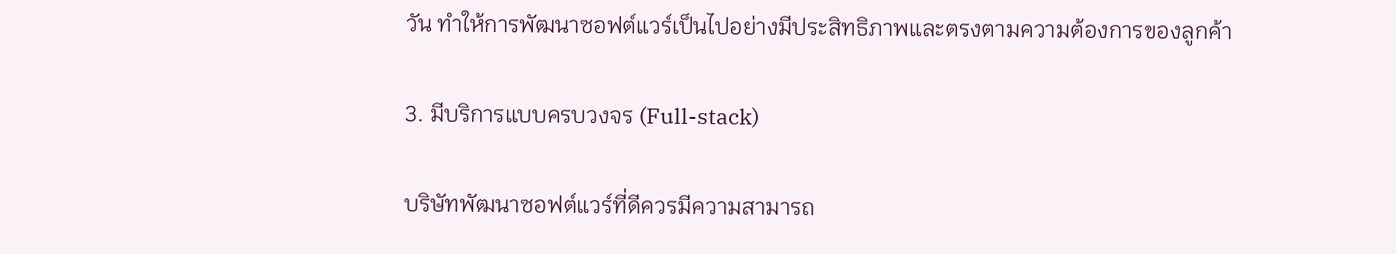วัน ทำให้การพัฒนาซอฟต์แวร์เป็นไปอย่างมีประสิทธิภาพและตรงตามความต้องการของลูกค้า

3. มีบริการแบบครบวงจร (Full-stack)

บริษัทพัฒนาซอฟต์แวร์ที่ดีควรมีความสามารถ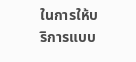ในการให้บริการแบบ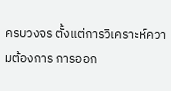ครบวงจร ตั้งแต่การวิเคราะห์ความต้องการ การออก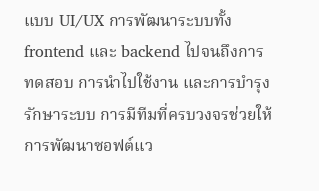แบบ UI/UX การพัฒนาระบบทั้ง frontend และ backend ไปจนถึงการทดสอบ การนำไปใช้งาน และการบำรุงรักษาระบบ การมีทีมที่ครบวงจรช่วยให้การพัฒนาซอฟต์แว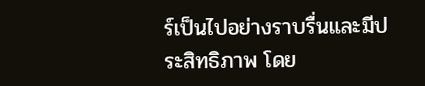ร์เป็นไปอย่างราบรื่นและมีประสิทธิภาพ โดย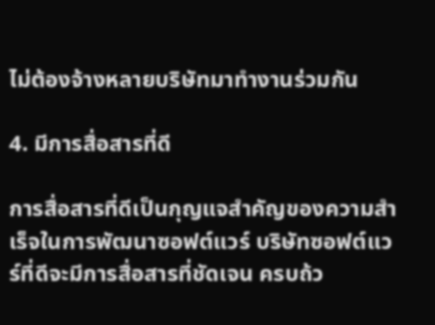ไม่ต้องจ้างหลายบริษัทมาทำงานร่วมกัน

4. มีการสื่อสารที่ดี

การสื่อสารที่ดีเป็นกุญแจสำคัญของความสำเร็จในการพัฒนาซอฟต์แวร์ บริษัทซอฟต์แวร์ที่ดีจะมีการสื่อสารที่ชัดเจน ครบถ้ว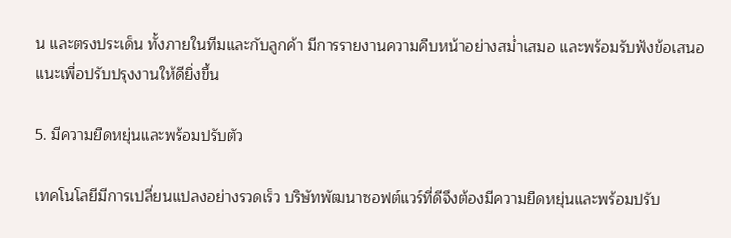น และตรงประเด็น ทั้งภายในทีมและกับลูกค้า มีการรายงานความคืบหน้าอย่างสม่ำเสมอ และพร้อมรับฟังข้อเสนอแนะเพื่อปรับปรุงงานให้ดียิ่งขึ้น

5. มีความยืดหยุ่นและพร้อมปรับตัว

เทคโนโลยีมีการเปลี่ยนแปลงอย่างรวดเร็ว บริษัทพัฒนาซอฟต์แวร์ที่ดีจึงต้องมีความยืดหยุ่นและพร้อมปรับ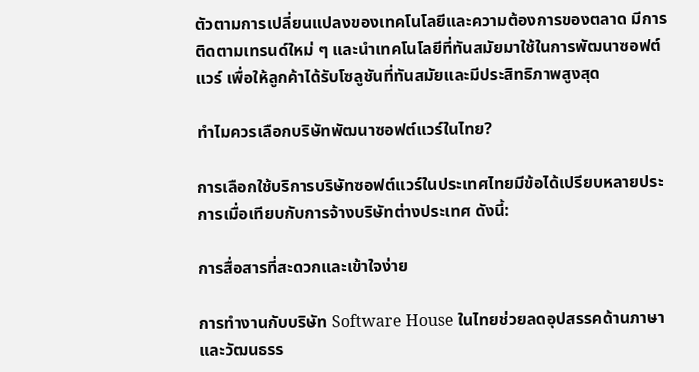ตัวตามการเปลี่ยนแปลงของเทคโนโลยีและความต้องการของตลาด มีการติดตามเทรนด์ใหม่ ๆ และนำเทคโนโลยีที่ทันสมัยมาใช้ในการพัฒนาซอฟต์แวร์ เพื่อให้ลูกค้าได้รับโซลูชันที่ทันสมัยและมีประสิทธิภาพสูงสุด

ทำไมควรเลือกบริษัทพัฒนาซอฟต์แวร์ในไทย?

การเลือกใช้บริการบริษัทซอฟต์แวร์ในประเทศไทยมีข้อได้เปรียบหลายประการเมื่อเทียบกับการจ้างบริษัทต่างประเทศ ดังนี้:

การสื่อสารที่สะดวกและเข้าใจง่าย

การทำงานกับบริษัท Software House ในไทยช่วยลดอุปสรรคด้านภาษาและวัฒนธรร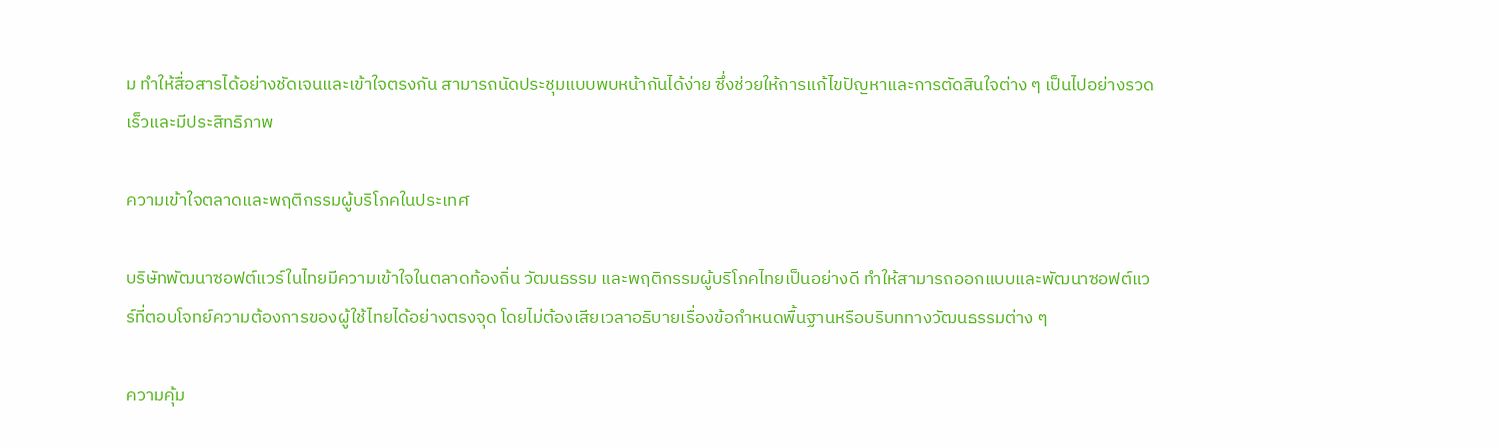ม ทำให้สื่อสารได้อย่างชัดเจนและเข้าใจตรงกัน สามารถนัดประชุมแบบพบหน้ากันได้ง่าย ซึ่งช่วยให้การแก้ไขปัญหาและการตัดสินใจต่าง ๆ เป็นไปอย่างรวดเร็วและมีประสิทธิภาพ

ความเข้าใจตลาดและพฤติกรรมผู้บริโภคในประเทศ

บริษัทพัฒนาซอฟต์แวร์ในไทยมีความเข้าใจในตลาดท้องถิ่น วัฒนธรรม และพฤติกรรมผู้บริโภคไทยเป็นอย่างดี ทำให้สามารถออกแบบและพัฒนาซอฟต์แวร์ที่ตอบโจทย์ความต้องการของผู้ใช้ไทยได้อย่างตรงจุด โดยไม่ต้องเสียเวลาอธิบายเรื่องข้อกำหนดพื้นฐานหรือบริบททางวัฒนธรรมต่าง ๆ

ความคุ้ม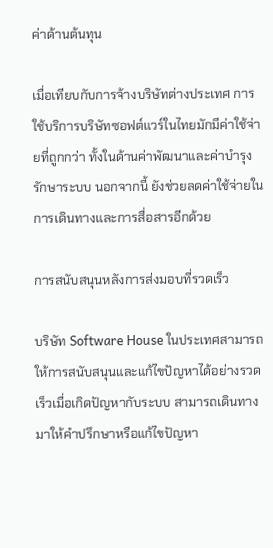ค่าด้านต้นทุน

เมื่อเทียบกับการจ้างบริษัทต่างประเทศ การใช้บริการบริษัทซอฟต์แวร์ในไทยมักมีค่าใช้จ่ายที่ถูกกว่า ทั้งในด้านค่าพัฒนาและค่าบำรุงรักษาระบบ นอกจากนี้ ยังช่วยลดค่าใช้จ่ายในการเดินทางและการสื่อสารอีกด้วย

การสนับสนุนหลังการส่งมอบที่รวดเร็ว

บริษัท Software House ในประเทศสามารถให้การสนับสนุนและแก้ไขปัญหาได้อย่างรวดเร็วเมื่อเกิดปัญหากับระบบ สามารถเดินทางมาให้คำปรึกษาหรือแก้ไขปัญหา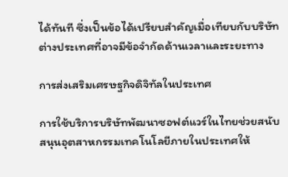ได้ทันที ซึ่งเป็นข้อได้เปรียบสำคัญเมื่อเทียบกับบริษัทต่างประเทศที่อาจมีข้อจำกัดด้านเวลาและระยะทาง

การส่งเสริมเศรษฐกิจดิจิทัลในประเทศ

การใช้บริการบริษัทพัฒนาซอฟต์แวร์ในไทยช่วยสนับสนุนอุตสาหกรรมเทคโนโลยีภายในประเทศให้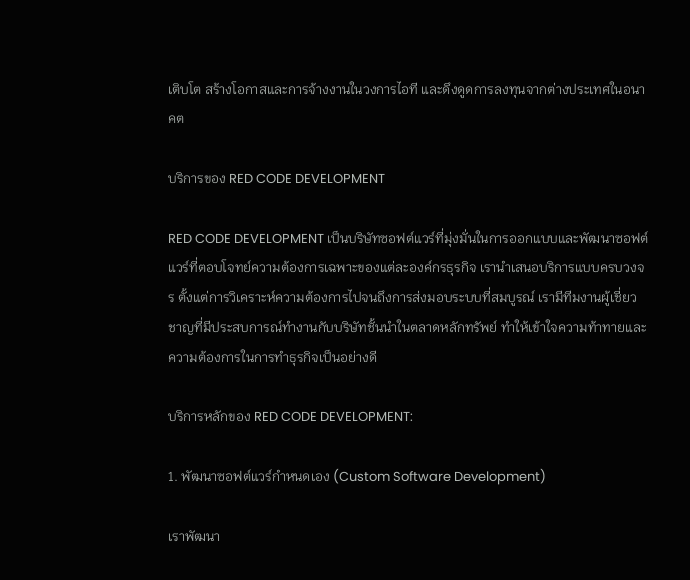เติบโต สร้างโอกาสและการจ้างงานในวงการไอที และดึงดูดการลงทุนจากต่างประเทศในอนาคต

บริการของ RED CODE DEVELOPMENT

RED CODE DEVELOPMENT เป็นบริษัทซอฟต์แวร์ที่มุ่งมั่นในการออกแบบและพัฒนาซอฟต์แวร์ที่ตอบโจทย์ความต้องการเฉพาะของแต่ละองค์กรธุรกิจ เรานำเสนอบริการแบบครบวงจร ตั้งแต่การวิเคราะห์ความต้องการไปจนถึงการส่งมอบระบบที่สมบูรณ์ เรามีทีมงานผู้เชี่ยวชาญที่มีประสบการณ์ทำงานกับบริษัทชั้นนำในตลาดหลักทรัพย์ ทำให้เข้าใจความท้าทายและความต้องการในการทำธุรกิจเป็นอย่างดี

บริการหลักของ RED CODE DEVELOPMENT:

1. พัฒนาซอฟต์แวร์กำหนดเอง (Custom Software Development)

เราพัฒนา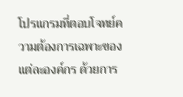โปรแกรมที่ตอบโจทย์ความต้องการเฉพาะของแต่ละองค์กร ด้วยการ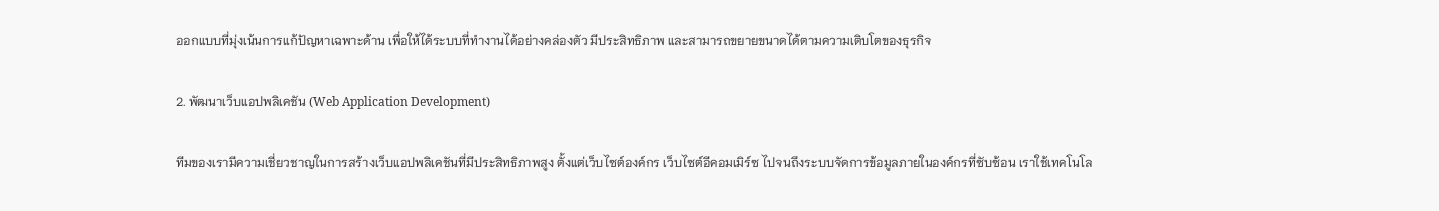ออกแบบที่มุ่งเน้นการแก้ปัญหาเฉพาะด้าน เพื่อให้ได้ระบบที่ทำงานได้อย่างคล่องตัว มีประสิทธิภาพ และสามารถขยายขนาดได้ตามความเติบโตของธุรกิจ

2. พัฒนาเว็บแอปพลิเคชัน (Web Application Development)

ทีมของเรามีความเชี่ยวชาญในการสร้างเว็บแอปพลิเคชันที่มีประสิทธิภาพสูง ตั้งแต่เว็บไซต์องค์กร เว็บไซต์อีคอมเมิร์ซ ไปจนถึงระบบจัดการข้อมูลภายในองค์กรที่ซับซ้อน เราใช้เทคโนโล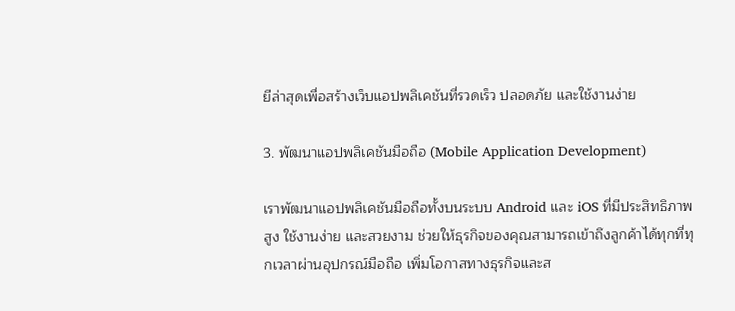ยีล่าสุดเพื่อสร้างเว็บแอปพลิเคชันที่รวดเร็ว ปลอดภัย และใช้งานง่าย

3. พัฒนาแอปพลิเคชันมือถือ (Mobile Application Development)

เราพัฒนาแอปพลิเคชันมือถือทั้งบนระบบ Android และ iOS ที่มีประสิทธิภาพสูง ใช้งานง่าย และสวยงาม ช่วยให้ธุรกิจของคุณสามารถเข้าถึงลูกค้าได้ทุกที่ทุกเวลาผ่านอุปกรณ์มือถือ เพิ่มโอกาสทางธุรกิจและส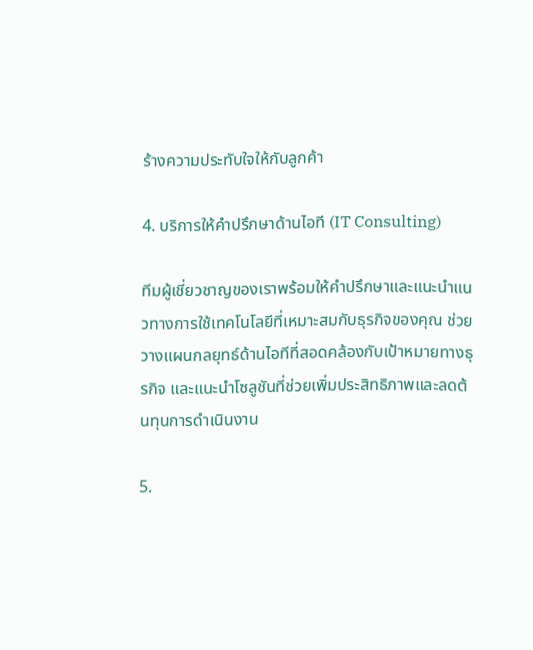ร้างความประทับใจให้กับลูกค้า

4. บริการให้คำปรึกษาด้านไอที (IT Consulting)

ทีมผู้เชี่ยวชาญของเราพร้อมให้คำปรึกษาและแนะนำแนวทางการใช้เทคโนโลยีที่เหมาะสมกับธุรกิจของคุณ ช่วยวางแผนกลยุทธ์ด้านไอทีที่สอดคล้องกับเป้าหมายทางธุรกิจ และแนะนำโซลูชันที่ช่วยเพิ่มประสิทธิภาพและลดต้นทุนการดำเนินงาน

5.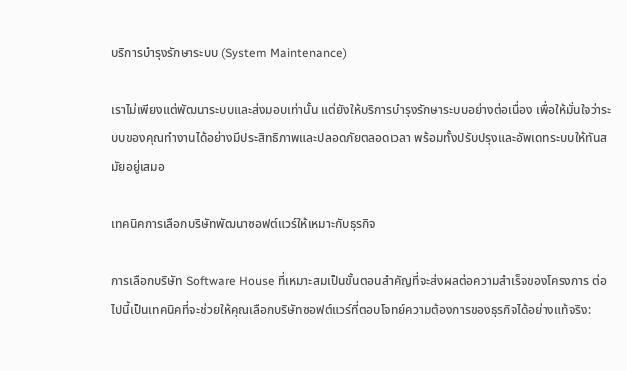บริการบำรุงรักษาระบบ (System Maintenance)

เราไม่เพียงแต่พัฒนาระบบและส่งมอบเท่านั้น แต่ยังให้บริการบำรุงรักษาระบบอย่างต่อเนื่อง เพื่อให้มั่นใจว่าระบบของคุณทำงานได้อย่างมีประสิทธิภาพและปลอดภัยตลอดเวลา พร้อมทั้งปรับปรุงและอัพเดทระบบให้ทันสมัยอยู่เสมอ

เทคนิคการเลือกบริษัทพัฒนาซอฟต์แวร์ให้เหมาะกับธุรกิจ

การเลือกบริษัท Software House ที่เหมาะสมเป็นขั้นตอนสำคัญที่จะส่งผลต่อความสำเร็จของโครงการ ต่อไปนี้เป็นเทคนิคที่จะช่วยให้คุณเลือกบริษัทซอฟต์แวร์ที่ตอบโจทย์ความต้องการของธุรกิจได้อย่างแท้จริง: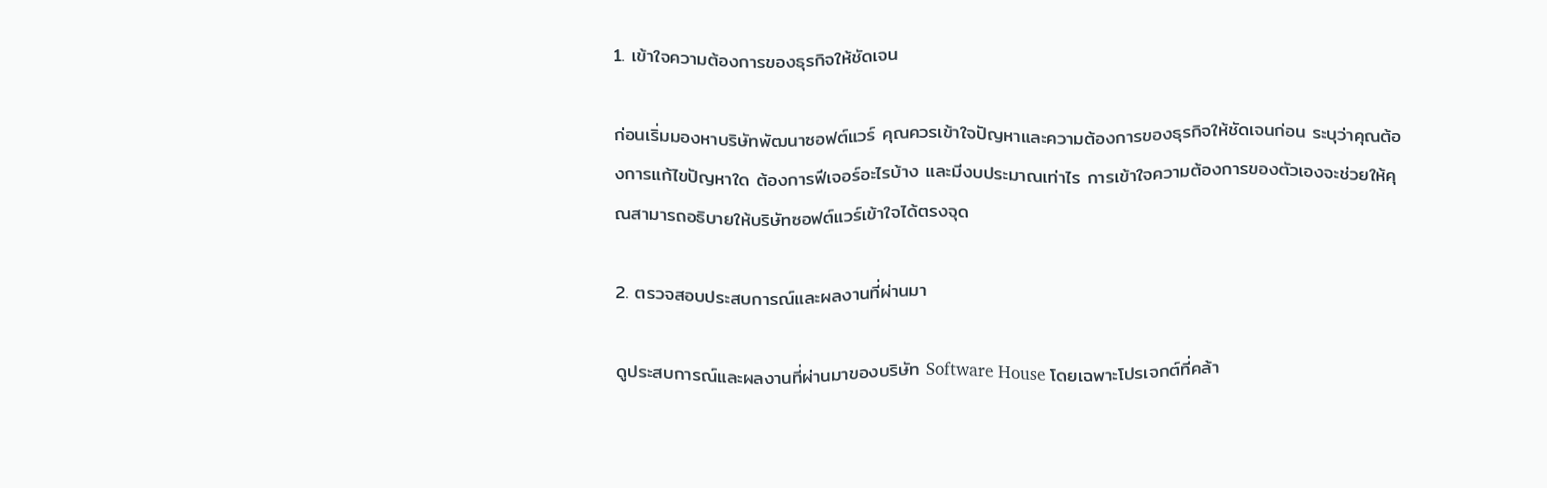1. เข้าใจความต้องการของธุรกิจให้ชัดเจน

ก่อนเริ่มมองหาบริษัทพัฒนาซอฟต์แวร์ คุณควรเข้าใจปัญหาและความต้องการของธุรกิจให้ชัดเจนก่อน ระบุว่าคุณต้องการแก้ไขปัญหาใด ต้องการฟีเจอร์อะไรบ้าง และมีงบประมาณเท่าไร การเข้าใจความต้องการของตัวเองจะช่วยให้คุณสามารถอธิบายให้บริษัทซอฟต์แวร์เข้าใจได้ตรงจุด

2. ตรวจสอบประสบการณ์และผลงานที่ผ่านมา

ดูประสบการณ์และผลงานที่ผ่านมาของบริษัท Software House โดยเฉพาะโปรเจกต์ที่คล้า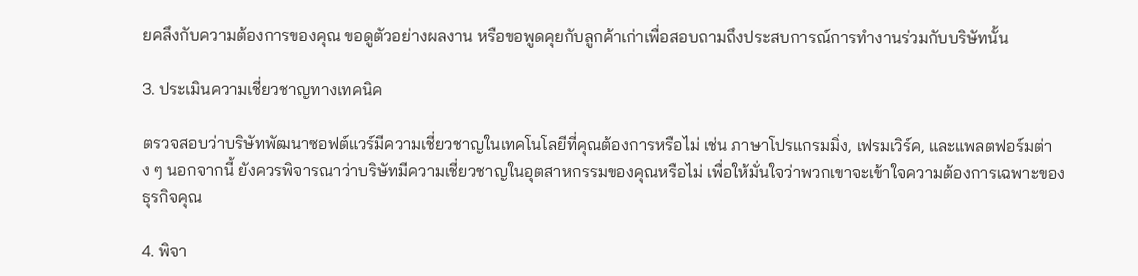ยคลึงกับความต้องการของคุณ ขอดูตัวอย่างผลงาน หรือขอพูดคุยกับลูกค้าเก่าเพื่อสอบถามถึงประสบการณ์การทำงานร่วมกับบริษัทนั้น

3. ประเมินความเชี่ยวชาญทางเทคนิค

ตรวจสอบว่าบริษัทพัฒนาซอฟต์แวร์มีความเชี่ยวชาญในเทคโนโลยีที่คุณต้องการหรือไม่ เช่น ภาษาโปรแกรมมิ่ง, เฟรมเวิร์ค, และแพลตฟอร์มต่าง ๆ นอกจากนี้ ยังควรพิจารณาว่าบริษัทมีความเชี่ยวชาญในอุตสาหกรรมของคุณหรือไม่ เพื่อให้มั่นใจว่าพวกเขาจะเข้าใจความต้องการเฉพาะของธุรกิจคุณ

4. พิจา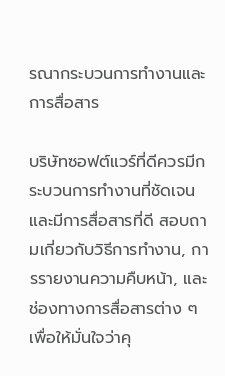รณากระบวนการทำงานและการสื่อสาร

บริษัทซอฟต์แวร์ที่ดีควรมีกระบวนการทำงานที่ชัดเจนและมีการสื่อสารที่ดี สอบถามเกี่ยวกับวิธีการทำงาน, การรายงานความคืบหน้า, และช่องทางการสื่อสารต่าง ๆ เพื่อให้มั่นใจว่าคุ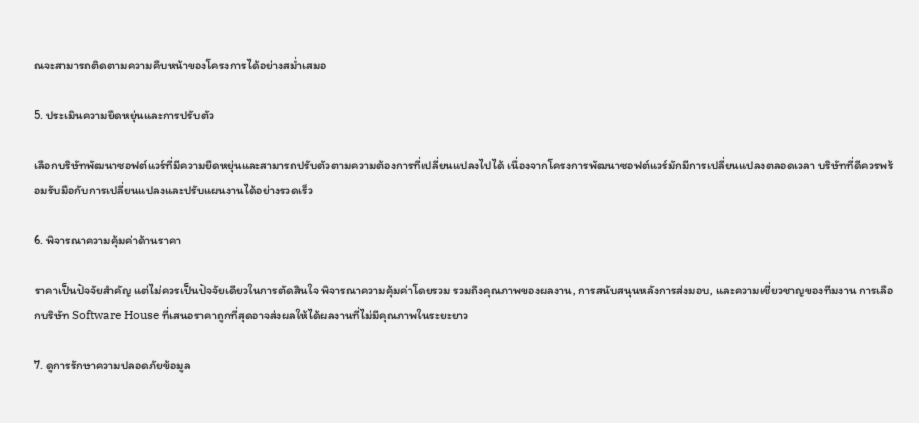ณจะสามารถติดตามความคืบหน้าของโครงการได้อย่างสม่ำเสมอ

5. ประเมินความยืดหยุ่นและการปรับตัว

เลือกบริษัทพัฒนาซอฟต์แวร์ที่มีความยืดหยุ่นและสามารถปรับตัวตามความต้องการที่เปลี่ยนแปลงไปได้ เนื่องจากโครงการพัฒนาซอฟต์แวร์มักมีการเปลี่ยนแปลงตลอดเวลา บริษัทที่ดีควรพร้อมรับมือกับการเปลี่ยนแปลงและปรับแผนงานได้อย่างรวดเร็ว

6. พิจารณาความคุ้มค่าด้านราคา

ราคาเป็นปัจจัยสำคัญ แต่ไม่ควรเป็นปัจจัยเดียวในการตัดสินใจ พิจารณาความคุ้มค่าโดยรวม รวมถึงคุณภาพของผลงาน, การสนับสนุนหลังการส่งมอบ, และความเชี่ยวชาญของทีมงาน การเลือกบริษัท Software House ที่เสนอราคาถูกที่สุดอาจส่งผลให้ได้ผลงานที่ไม่มีคุณภาพในระยะยาว

7. ดูการรักษาความปลอดภัยข้อมูล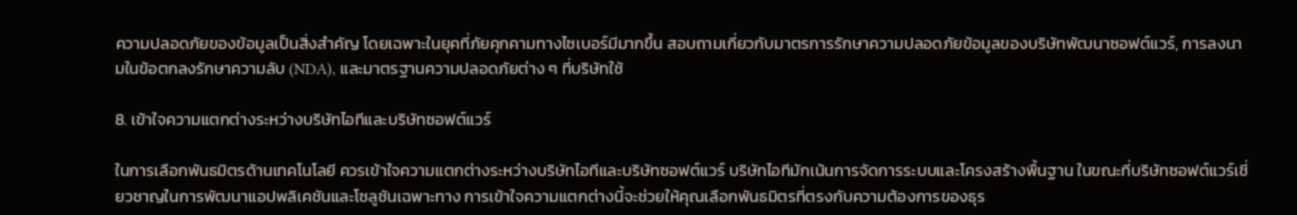ความปลอดภัยของข้อมูลเป็นสิ่งสำคัญ โดยเฉพาะในยุคที่ภัยคุกคามทางไซเบอร์มีมากขึ้น สอบถามเกี่ยวกับมาตรการรักษาความปลอดภัยข้อมูลของบริษัทพัฒนาซอฟต์แวร์, การลงนามในข้อตกลงรักษาความลับ (NDA), และมาตรฐานความปลอดภัยต่าง ๆ ที่บริษัทใช้

8. เข้าใจความแตกต่างระหว่างบริษัทไอทีและบริษัทซอฟต์แวร์

ในการเลือกพันธมิตรด้านเทคโนโลยี ควรเข้าใจความแตกต่างระหว่างบริษัทไอทีและบริษัทซอฟต์แวร์ บริษัทไอทีมักเน้นการจัดการระบบและโครงสร้างพื้นฐาน ในขณะที่บริษัทซอฟต์แวร์เชี่ยวชาญในการพัฒนาแอปพลิเคชันและโซลูชันเฉพาะทาง การเข้าใจความแตกต่างนี้จะช่วยให้คุณเลือกพันธมิตรที่ตรงกับความต้องการของธุร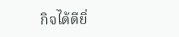กิจได้ดียิ่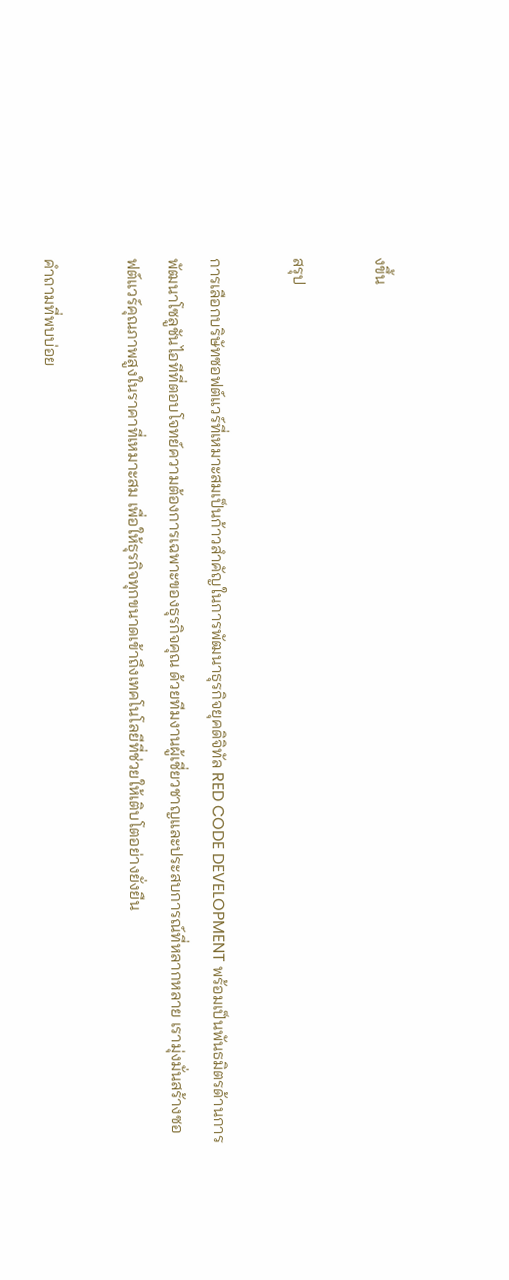งขึ้น

สรุป

การเลือกบริษัทซอฟต์แวร์ที่เหมาะสมเป็นก้าวสำคัญในการพัฒนาธุรกิจยุคดิจิทัล RED CODE DEVELOPMENT พร้อมเป็นพันธมิตรด้านการพัฒนาโซลูชันไอทีที่ตอบโจทย์ความต้องการเฉพาะของธุรกิจคุณ ด้วยทีมงานผู้เชี่ยวชาญและประสบการณ์ที่หลากหลาย เรามุ่งมั่นสร้างซอฟต์แวร์คุณภาพสูงในราคาที่เหมาะสม เพื่อให้ธุรกิจทุกขนาดเข้าถึงเทคโนโลยีที่ช่วยให้เติบโตอย่างยั่งยืน

คำถามที่พบบ่อย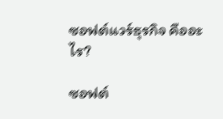ซอฟต์แวร์ธุรกิจ คืออะไร?

ซอฟต์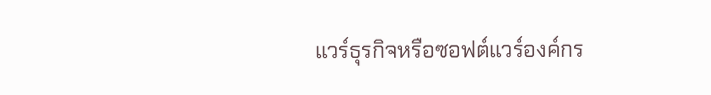แวร์ธุรกิจหรือซอฟต์แวร์องค์กร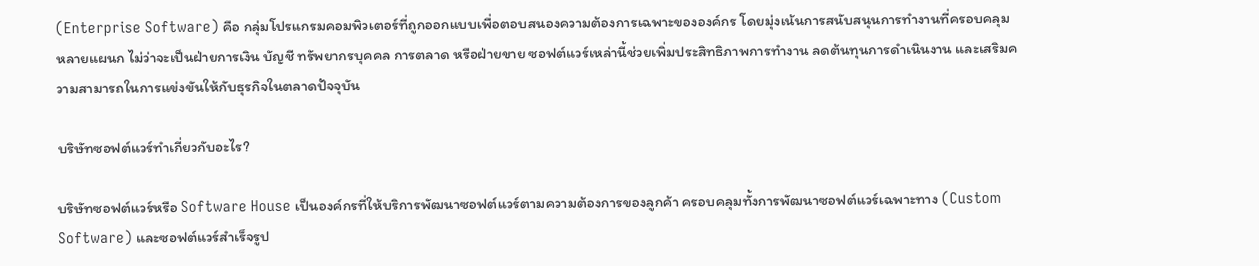(Enterprise Software) คือ กลุ่มโปรแกรมคอมพิวเตอร์ที่ถูกออกแบบเพื่อตอบสนองความต้องการเฉพาะขององค์กร โดยมุ่งเน้นการสนับสนุนการทำงานที่ครอบคลุมหลายแผนก ไม่ว่าจะเป็นฝ่ายการเงิน บัญชี ทรัพยากรบุคคล การตลาด หรือฝ่ายขาย ซอฟต์แวร์เหล่านี้ช่วยเพิ่มประสิทธิภาพการทำงาน ลดต้นทุนการดำเนินงาน และเสริมความสามารถในการแข่งขันให้กับธุรกิจในตลาดปัจจุบัน

บริษัทซอฟต์แวร์ทำเกี่ยวกับอะไร?

บริษัทซอฟต์แวร์หรือ Software House เป็นองค์กรที่ให้บริการพัฒนาซอฟต์แวร์ตามความต้องการของลูกค้า ครอบคลุมทั้งการพัฒนาซอฟต์แวร์เฉพาะทาง (Custom Software) และซอฟต์แวร์สำเร็จรูป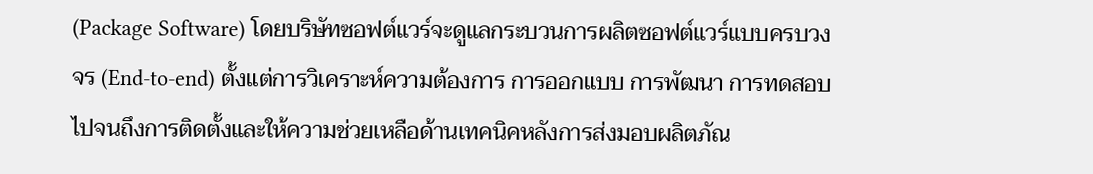(Package Software) โดยบริษัทซอฟต์แวร์จะดูแลกระบวนการผลิตซอฟต์แวร์แบบครบวงจร (End-to-end) ตั้งแต่การวิเคราะห์ความต้องการ การออกแบบ การพัฒนา การทดสอบ ไปจนถึงการติดตั้งและให้ความช่วยเหลือด้านเทคนิคหลังการส่งมอบผลิตภัณ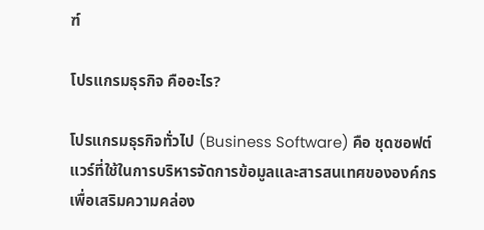ฑ์

โปรแกรมธุรกิจ คืออะไร?

โปรแกรมธุรกิจทั่วไป (Business Software) คือ ชุดซอฟต์แวร์ที่ใช้ในการบริหารจัดการข้อมูลและสารสนเทศขององค์กร เพื่อเสริมความคล่อง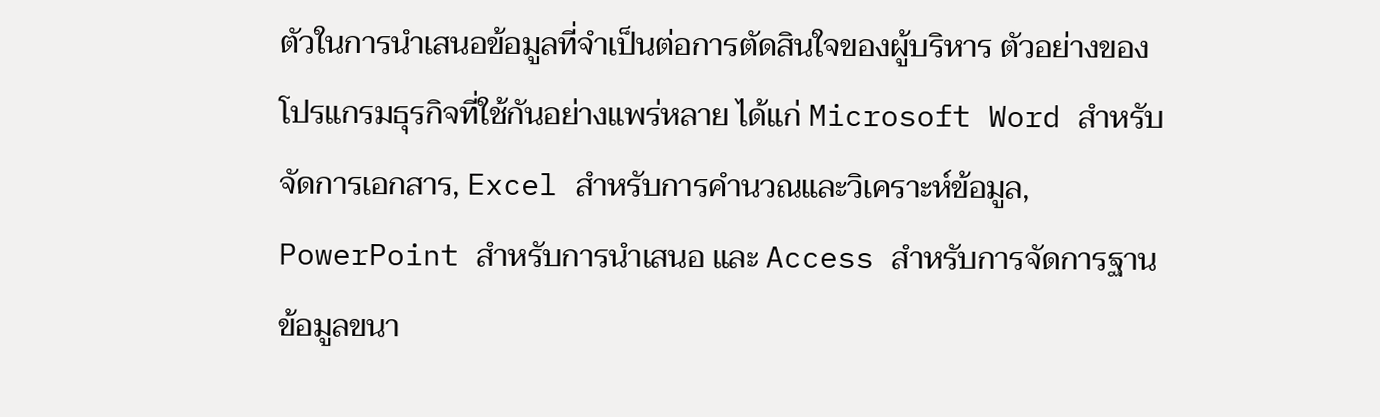ตัวในการนำเสนอข้อมูลที่จำเป็นต่อการตัดสินใจของผู้บริหาร ตัวอย่างของโปรแกรมธุรกิจที่ใช้กันอย่างแพร่หลาย ได้แก่ Microsoft Word สำหรับจัดการเอกสาร, Excel สำหรับการคำนวณและวิเคราะห์ข้อมูล, PowerPoint สำหรับการนำเสนอ และ Access สำหรับการจัดการฐานข้อมูลขนา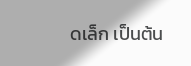ดเล็ก เป็นต้น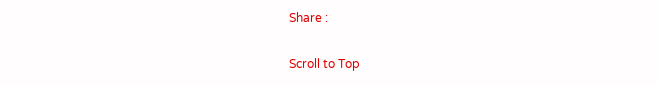Share :

Scroll to Top